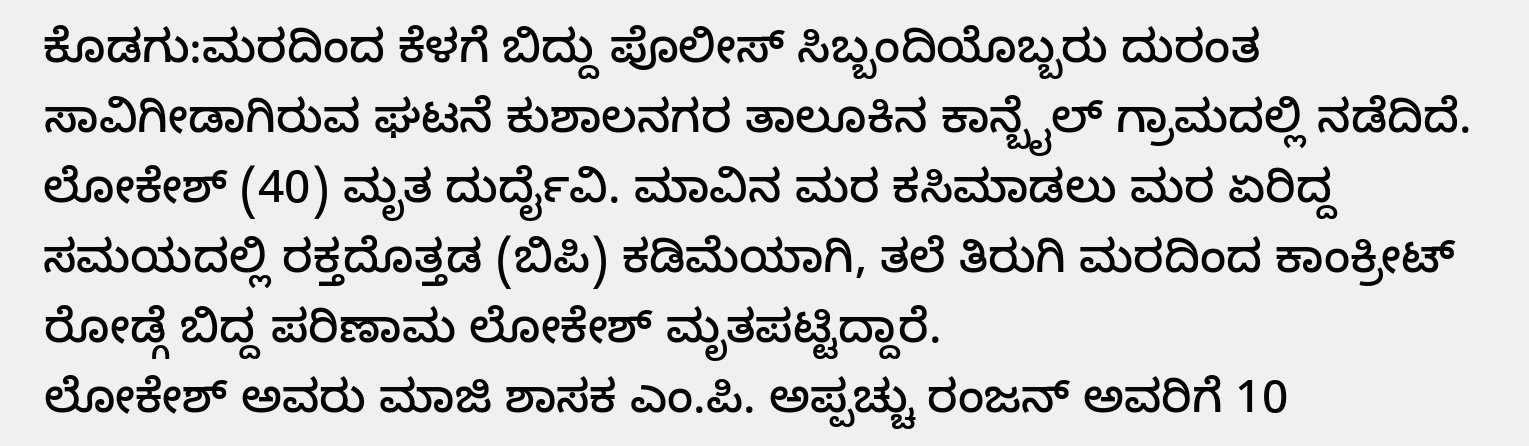ಕೊಡಗು:ಮರದಿಂದ ಕೆಳಗೆ ಬಿದ್ದು ಪೊಲೀಸ್ ಸಿಬ್ಬಂದಿಯೊಬ್ಬರು ದುರಂತ ಸಾವಿಗೀಡಾಗಿರುವ ಘಟನೆ ಕುಶಾಲನಗರ ತಾಲೂಕಿನ ಕಾನ್ಬೈಲ್ ಗ್ರಾಮದಲ್ಲಿ ನಡೆದಿದೆ.
ಲೋಕೇಶ್ (40) ಮೃತ ದುರ್ದೈವಿ. ಮಾವಿನ ಮರ ಕಸಿಮಾಡಲು ಮರ ಏರಿದ್ದ ಸಮಯದಲ್ಲಿ ರಕ್ತದೊತ್ತಡ (ಬಿಪಿ) ಕಡಿಮೆಯಾಗಿ, ತಲೆ ತಿರುಗಿ ಮರದಿಂದ ಕಾಂಕ್ರೀಟ್ ರೋಡ್ಗೆ ಬಿದ್ದ ಪರಿಣಾಮ ಲೋಕೇಶ್ ಮೃತಪಟ್ಟಿದ್ದಾರೆ.
ಲೋಕೇಶ್ ಅವರು ಮಾಜಿ ಶಾಸಕ ಎಂ.ಪಿ. ಅಪ್ಪಚ್ಚು ರಂಜನ್ ಅವರಿಗೆ 10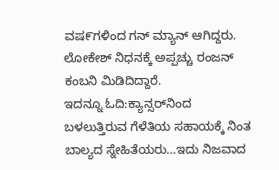ವಷ೯ಗಳಿಂದ ಗನ್ ಮ್ಯಾನ್ ಆಗಿದ್ದರು. ಲೋಕೇಶ್ ನಿಧನಕ್ಕೆ ಅಪ್ಪಚ್ಚು ರಂಜನ್ ಕಂಬನಿ ಮಿಡಿದಿದ್ದಾರೆ.
ಇದನ್ನೂ ಓದಿ:ಕ್ಯಾನ್ಸರ್‌ನಿಂದ ಬಳಲುತ್ತಿರುವ ಗೆಳೆತಿಯ ಸಹಾಯಕ್ಕೆ ನಿಂತ ಬಾಲ್ಯದ ಸ್ನೇಹಿತೆಯರು…ಇದು ನಿಜವಾದ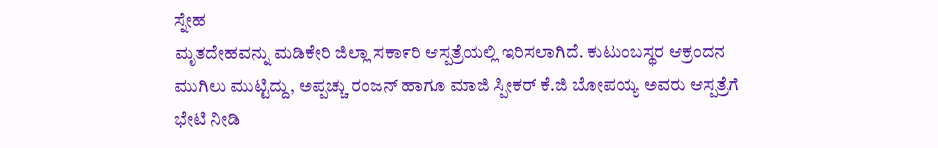ಸ್ನೇಹ
ಮೃತದೇಹವನ್ನು ಮಡಿಕೇರಿ ಜಿಲ್ಲಾ ಸಕಾ೯ರಿ ಆಸ್ಪತ್ರೆಯಲ್ಲಿ ಇರಿಸಲಾಗಿದೆ. ಕುಟುಂಬಸ್ಥರ ಆಕ್ರಂದನ ಮುಗಿಲು ಮುಟ್ಟಿದ್ದು, ಅಪ್ಪಚ್ಚು ರಂಜನ್ ಹಾಗೂ ಮಾಜಿ ಸ್ಪೀಕರ್ ಕೆ.ಜಿ ಬೋಪಯ್ಯ‌ ಅವರು ಆಸ್ಪತ್ರೆಗೆ ಭೇಟಿ ನೀಡಿ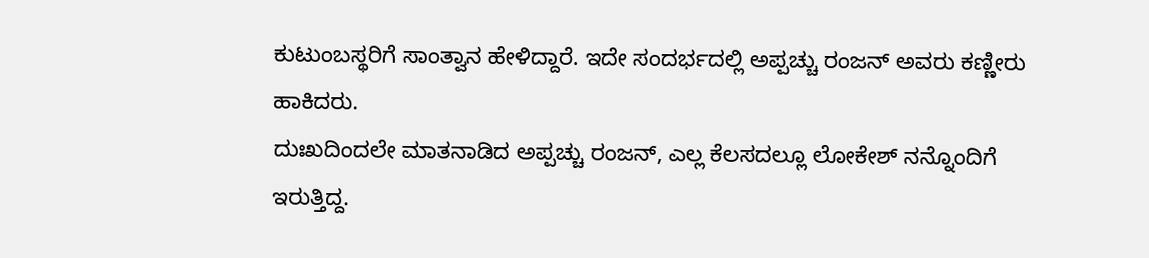ಕುಟುಂಬಸ್ಥರಿಗೆ ಸಾಂತ್ವಾನ ಹೇಳಿದ್ದಾರೆ. ಇದೇ ಸಂದರ್ಭದಲ್ಲಿ ಅಪ್ಪಚ್ಚು ರಂಜನ್ ಅವರು ಕಣ್ಣೀರು ಹಾಕಿದರು.
ದುಃಖದಿಂದಲೇ ಮಾತನಾಡಿದ ಅಪ್ಪಚ್ಚು ರಂಜನ್, ಎಲ್ಲ ಕೆಲಸದಲ್ಲೂ ಲೋಕೇಶ್ ನನ್ನೊಂದಿಗೆ ಇರುತ್ತಿದ್ದ.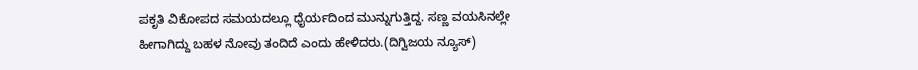ಪಕೃತಿ ವಿಕೋಪದ ಸಮಯದಲ್ಲೂ ಧೈರ್ಯದಿಂದ ಮುನ್ನುಗುತ್ತಿದ್ದ. ಸಣ್ಣ ವಯಸಿನಲ್ಲೇ ಹೀಗಾಗಿದ್ದು ಬಹಳ ನೋವು ತಂದಿದೆ ಎಂದು ಹೇಳಿದರು.(ದಿಗ್ವಿಜಯ ನ್ಯೂಸ್)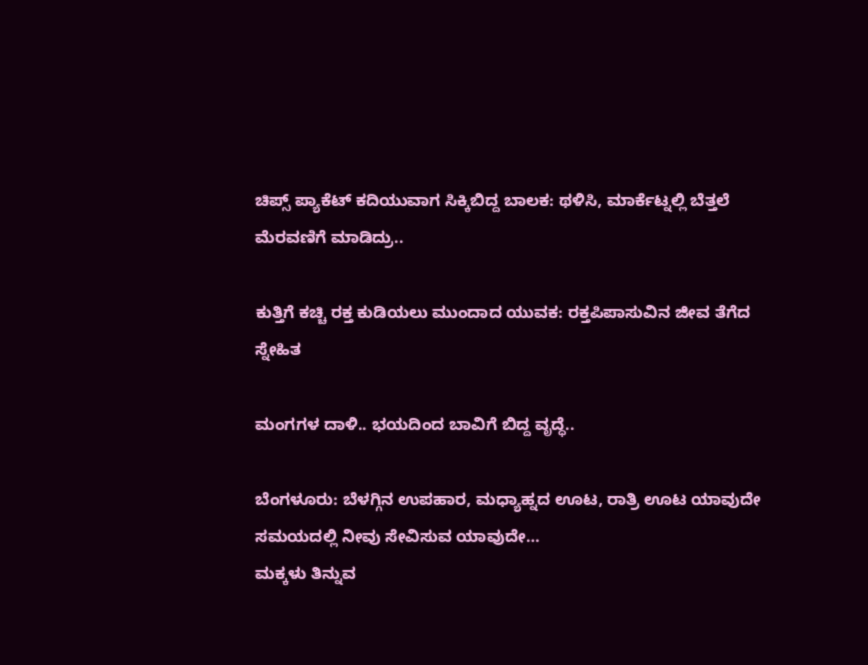ಚಿಪ್ಸ್ ಪ್ಯಾಕೆಟ್ ಕದಿಯುವಾಗ ಸಿಕ್ಕಿಬಿದ್ದ ಬಾಲಕ: ಥಳಿಸಿ, ಮಾರ್ಕೆಟ್ನಲ್ಲಿ ಬೆತ್ತಲೆ ಮೆರವಣಿಗೆ ಮಾಡಿದ್ರು..

ಕುತ್ತಿಗೆ ಕಚ್ಚಿ ರಕ್ತ ಕುಡಿಯಲು ಮುಂದಾದ ಯುವಕ: ರಕ್ತಪಿಪಾಸುವಿನ ಜೀವ ತೆಗೆದ ಸ್ನೇಹಿತ

ಮಂಗಗಳ ದಾಳಿ.. ಭಯದಿಂದ ಬಾವಿಗೆ ಬಿದ್ದ ವೃದ್ಧೆ..

ಬೆಂಗಳೂರು: ಬೆಳಗ್ಗಿನ ಉಪಹಾರ, ಮಧ್ಯಾಹ್ನದ ಊಟ, ರಾತ್ರಿ ಊಟ ಯಾವುದೇ ಸಮಯದಲ್ಲಿ ನೀವು ಸೇವಿಸುವ ಯಾವುದೇ…
ಮಕ್ಕಳು ತಿನ್ನುವ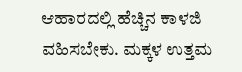ಆಹಾರದಲ್ಲಿ ಹೆಚ್ಚಿನ ಕಾಳಜಿ ವಹಿಸಬೇಕು. ಮಕ್ಕಳ ಉತ್ತಮ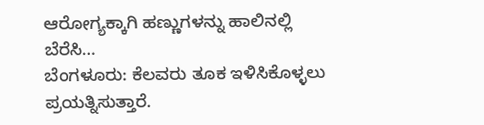ಆರೋಗ್ಯಕ್ಕಾಗಿ ಹಣ್ಣುಗಳನ್ನು ಹಾಲಿನಲ್ಲಿ ಬೆರೆಸಿ…
ಬೆಂಗಳೂರು: ಕೆಲವರು ತೂಕ ಇಳಿಸಿಕೊಳ್ಳಲು ಪ್ರಯತ್ನಿಸುತ್ತಾರೆ.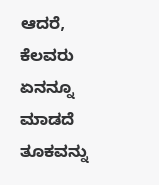ಆದರೆ, ಕೆಲವರು ಏನನ್ನೂ ಮಾಡದೆ ತೂಕವನ್ನು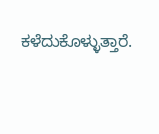ಕಳೆದುಕೊಳ್ಳುತ್ತಾರೆ.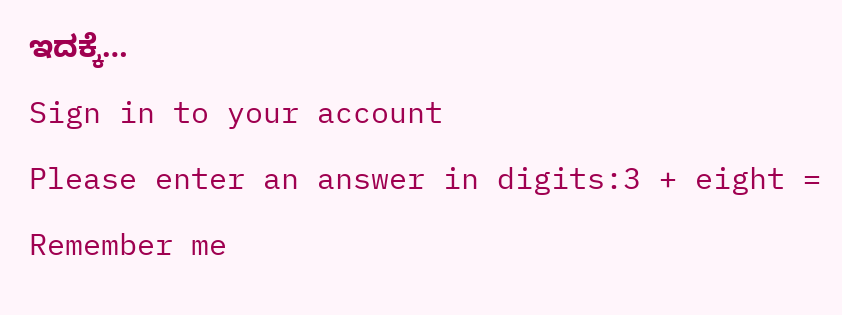ಇದಕ್ಕೆ…
Sign in to your account
Please enter an answer in digits:3 + eight =
Remember me